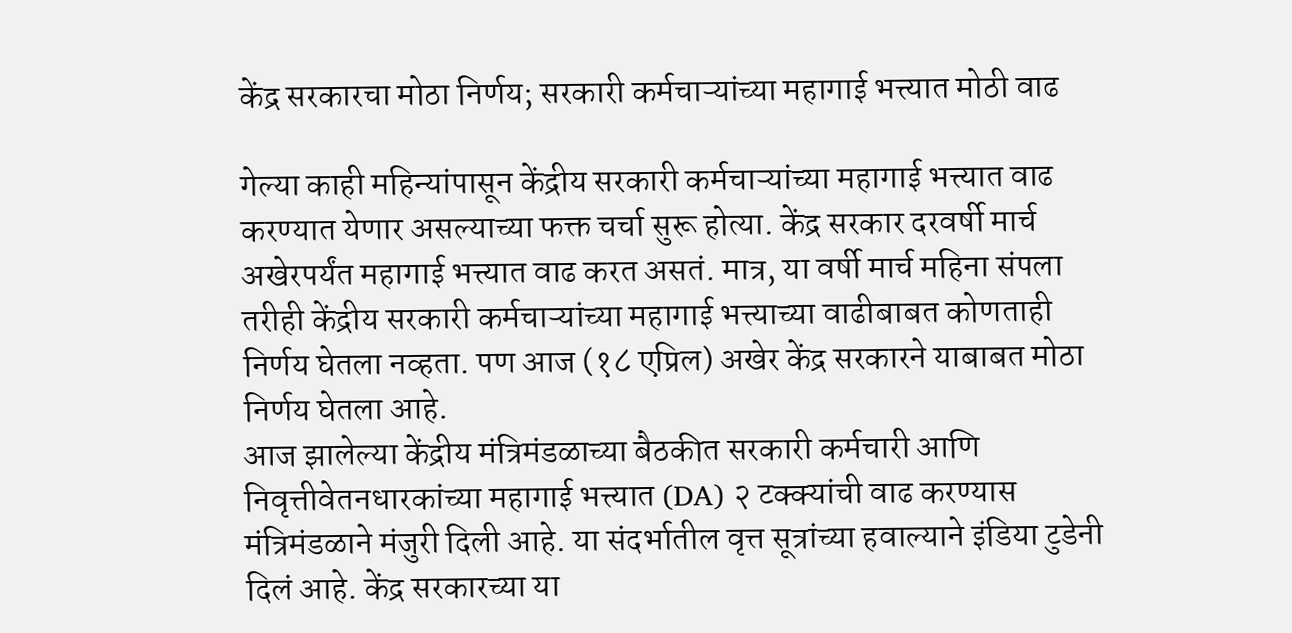केंद्र सरकारचा मोठा निर्णय; सरकारी कर्मचाऱ्यांच्या महागाई भत्त्यात मोठी वाढ

गेल्या काही महिन्यांपासून केंद्रीय सरकारी कर्मचाऱ्यांच्या महागाई भत्त्यात वाढ करण्यात येणार असल्याच्या फक्त चर्चा सुरू होत्या. केंद्र सरकार दरवर्षी मार्च अखेरपर्यंत महागाई भत्त्यात वाढ करत असतं. मात्र, या वर्षी मार्च महिना संपला तरीही केंद्रीय सरकारी कर्मचाऱ्यांच्या महागाई भत्त्याच्या वाढीबाबत कोणताही निर्णय घेतला नव्हता. पण आज (१८ एप्रिल) अखेर केंद्र सरकारने याबाबत मोठा निर्णय घेतला आहे.
आज झालेल्या केंद्रीय मंत्रिमंडळाच्या बैठकीत सरकारी कर्मचारी आणि निवृत्तीवेतनधारकांच्या महागाई भत्त्यात (DA) २ टक्क्यांची वाढ करण्यास मंत्रिमंडळाने मंजुरी दिली आहे. या संदर्भातील वृत्त सूत्रांच्या हवाल्याने इंडिया टुडेनी दिलं आहे. केंद्र सरकारच्या या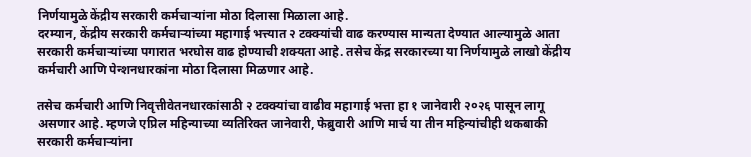निर्णयामुळे केंद्रीय सरकारी कर्मचाऱ्यांना मोठा दिलासा मिळाला आहे.
दरम्यान, केंद्रीय सरकारी कर्मचाऱ्यांच्या महागाई भत्त्यात २ टक्क्यांची वाढ करण्यास मान्यता देण्यात आल्यामुळे आता सरकारी कर्मचाऱ्यांच्या पगारात भरघोस वाढ होण्याची शक्यता आहे. तसेच केंद्र सरकारच्या या निर्णयामुळे लाखो केंद्रीय कर्मचारी आणि पेन्शनधारकांना मोठा दिलासा मिळणार आहे.

तसेच कर्मचारी आणि निवृत्तीवेतनधारकांसाठी २ टक्क्यांचा वाढीव महागाई भत्ता हा १ जानेवारी २०२६ पासून लागू असणार आहे. म्हणजे एप्रिल महिन्याच्या व्यतिरिक्त जानेवारी, फेब्रुवारी आणि मार्च या तीन महिन्यांचीही थकबाकी सरकारी कर्मचाऱ्यांना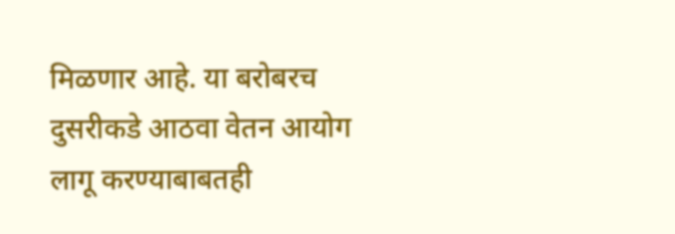मिळणार आहे. या बरोबरच दुसरीकडे आठवा वेतन आयोग लागू करण्याबाबतही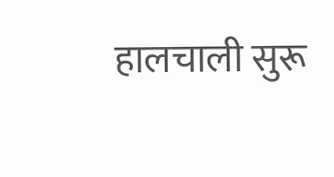हालचाली सुरू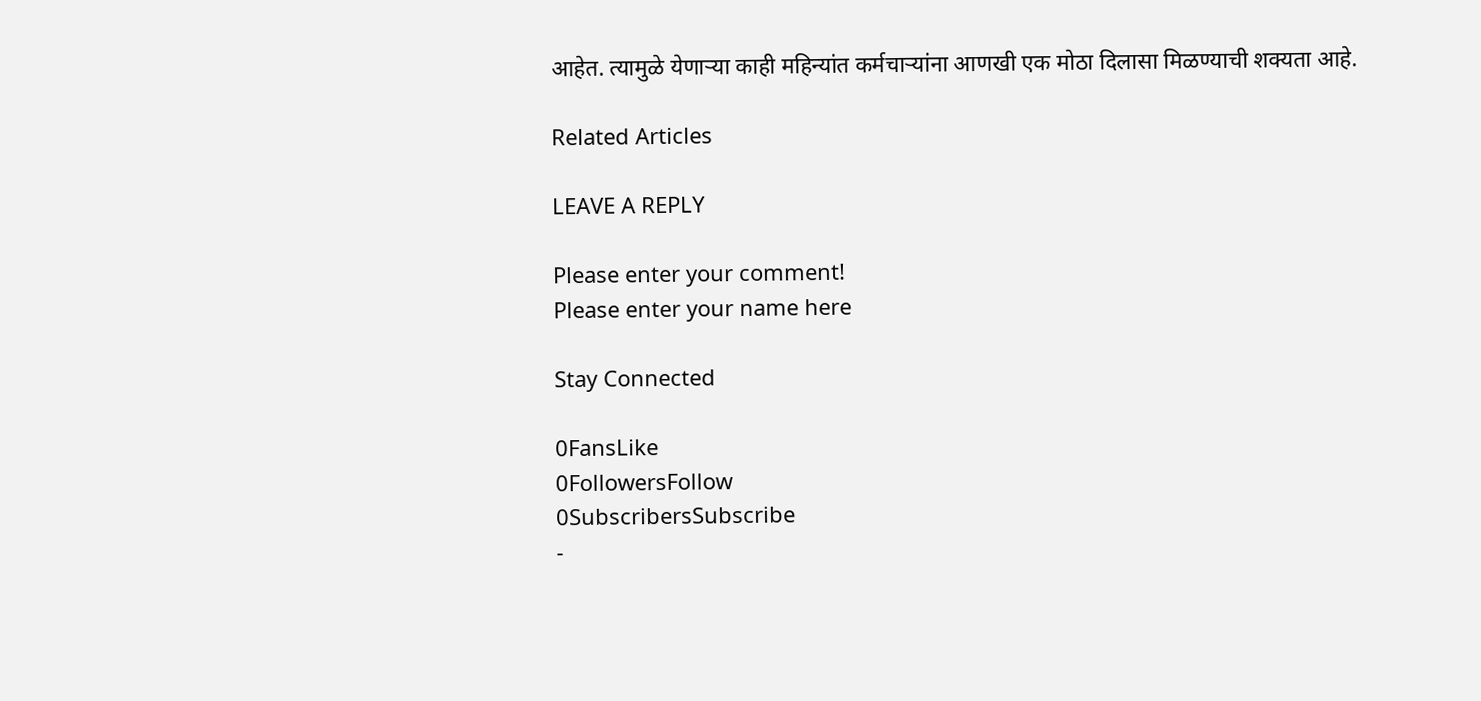आहेत. त्यामुळे येणाऱ्या काही महिन्यांत कर्मचाऱ्यांना आणखी एक मोठा दिलासा मिळण्याची शक्यता आहे.

Related Articles

LEAVE A REPLY

Please enter your comment!
Please enter your name here

Stay Connected

0FansLike
0FollowersFollow
0SubscribersSubscribe
-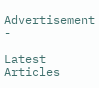Advertisement -

Latest Articles